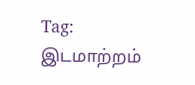Tag: இடமாற்றம்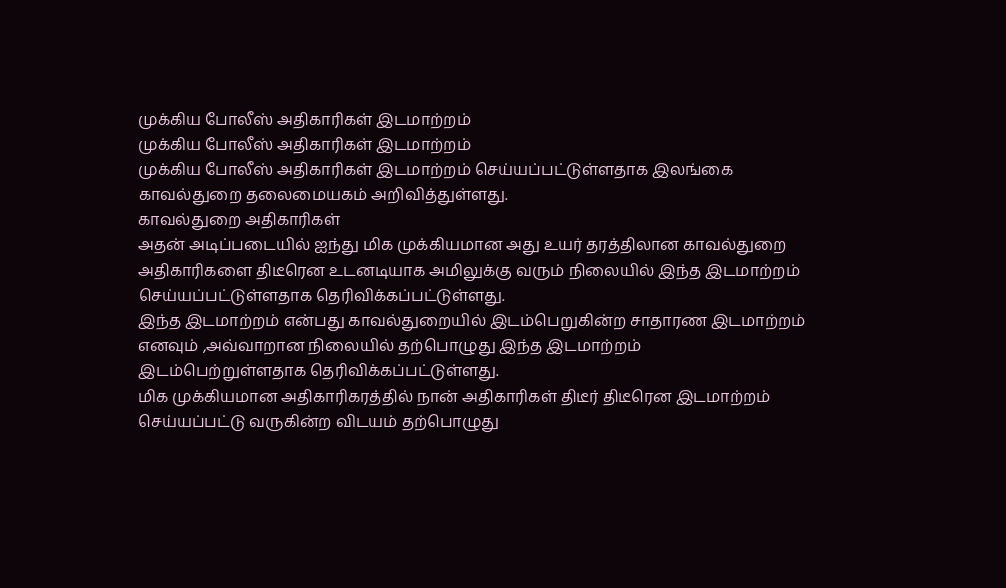முக்கிய போலீஸ் அதிகாரிகள் இடமாற்றம்
முக்கிய போலீஸ் அதிகாரிகள் இடமாற்றம்
முக்கிய போலீஸ் அதிகாரிகள் இடமாற்றம் செய்யப்பட்டுள்ளதாக இலங்கை காவல்துறை தலைமையகம் அறிவித்துள்ளது.
காவல்துறை அதிகாரிகள்
அதன் அடிப்படையில் ஐந்து மிக முக்கியமான அது உயர் தரத்திலான காவல்துறை அதிகாரிகளை திடீரென உடனடியாக அமிலுக்கு வரும் நிலையில் இந்த இடமாற்றம் செய்யப்பட்டுள்ளதாக தெரிவிக்கப்பட்டுள்ளது.
இந்த இடமாற்றம் என்பது காவல்துறையில் இடம்பெறுகின்ற சாதாரண இடமாற்றம் எனவும் ,அவ்வாறான நிலையில் தற்பொழுது இந்த இடமாற்றம் இடம்பெற்றுள்ளதாக தெரிவிக்கப்பட்டுள்ளது.
மிக முக்கியமான அதிகாரிகரத்தில் நான் அதிகாரிகள் திடீர் திடீரென இடமாற்றம் செய்யப்பட்டு வருகின்ற விடயம் தற்பொழுது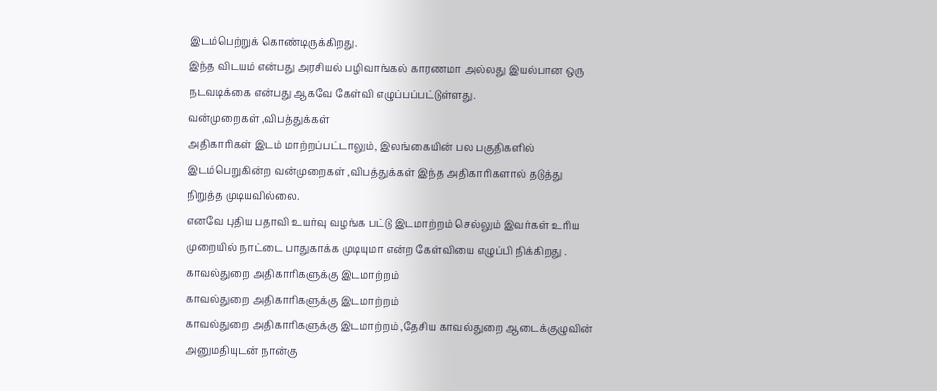இடம்பெற்றுக் கொண்டிருக்கிறது.
இந்த விடயம் என்பது அரசியல் பழிவாங்கல் காரணமா அல்லது இயல்பான ஒரு நடவடிக்கை என்பது ஆகவே கேள்வி எழுப்பப்பட்டுள்ளது.
வன்முறைகள் ,விபத்துக்கள்
அதிகாரிகள் இடம் மாற்றப்பட்டாலும், இலங்கையின் பல பகுதிகளில் இடம்பெறுகின்ற வன்முறைகள் ,விபத்துக்கள் இந்த அதிகாரிகளால் தடுத்து நிறுத்த முடியவில்லை.
எனவே புதிய பதாவி உயர்வு வழங்க பட்டு இடமாற்றம் செல்லும் இவர்கள் உரிய முறையில் நாட்டை பாதுகாக்க முடியுமா என்ற கேள்வியை எழுப்பி நிக்கிறது .
காவல்துறை அதிகாரிகளுக்கு இடமாற்றம்
காவல்துறை அதிகாரிகளுக்கு இடமாற்றம்
காவல்துறை அதிகாரிகளுக்கு இடமாற்றம் ,தேசிய காவல்துறை ஆடைக்குழுவின் அனுமதியுடன் நான்கு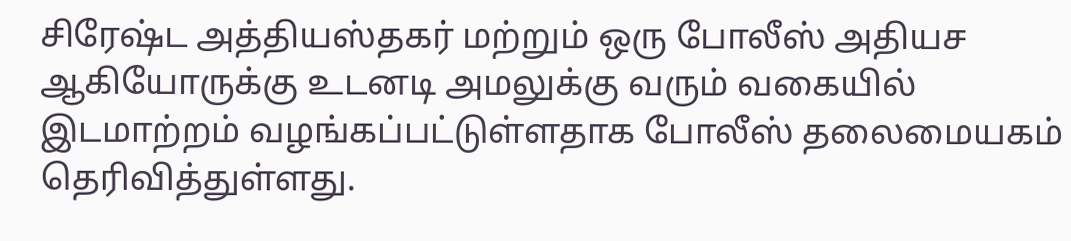சிரேஷ்ட அத்தியஸ்தகர் மற்றும் ஒரு போலீஸ் அதியச ஆகியோருக்கு உடனடி அமலுக்கு வரும் வகையில் இடமாற்றம் வழங்கப்பட்டுள்ளதாக போலீஸ் தலைமையகம் தெரிவித்துள்ளது.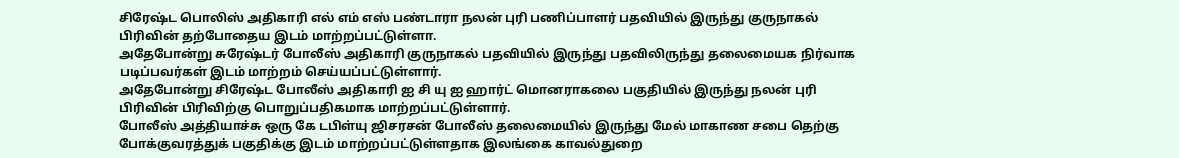சிரேஷ்ட பொலிஸ் அதிகாரி எல் எம் எஸ் பண்டாரா நலன் புரி பணிப்பாளர் பதவியில் இருந்து குருநாகல் பிரிவின் தற்போதைய இடம் மாற்றப்பட்டுள்ளா.
அதேபோன்று சுரேஷ்டர் போலீஸ் அதிகாரி குருநாகல் பதவியில் இருந்து பதவிலிருந்து தலைமையக நிர்வாக படிப்பவர்கள் இடம் மாற்றம் செய்யப்பட்டுள்ளார்.
அதேபோன்று சிரேஷ்ட போலீஸ் அதிகாரி ஐ சி யு ஐ ஹார்ட் மொனராகலை பகுதியில் இருந்து நலன் புரி பிரிவின் பிரிவிற்கு பொறுப்பதிகமாக மாற்றப்பட்டுள்ளார்.
போலீஸ் அத்தியாச்சு ஒரு கே டபிள்யு ஜிசரசன் போலீஸ் தலைமையில் இருந்து மேல் மாகாண சபை தெற்கு போக்குவரத்துக் பகுதிக்கு இடம் மாற்றப்பட்டுள்ளதாக இலங்கை காவல்துறை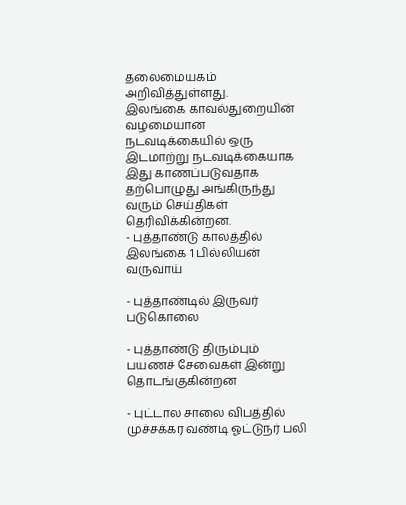தலைமையகம் அறிவித்துள்ளது.
இலங்கை காவல்துறையின் வழமையான நடவடிக்கையில் ஒரு இடமாற்று நடவடிக்கையாக இது காணப்படுவதாக தற்பொழுது அங்கிருந்து வரும் செய்திகள் தெரிவிக்கின்றன.
- புத்தாண்டு காலத்தில் இலங்கை 1 பில்லியன் வருவாய்

- புத்தாண்டில் இருவர் படுகொலை

- புத்தாண்டு திரும்பும் பயணச் சேவைகள் இன்று தொடங்குகின்றன

- புட்டால சாலை விபத்தில் முச்சக்கர வண்டி ஓட்டுநர் பலி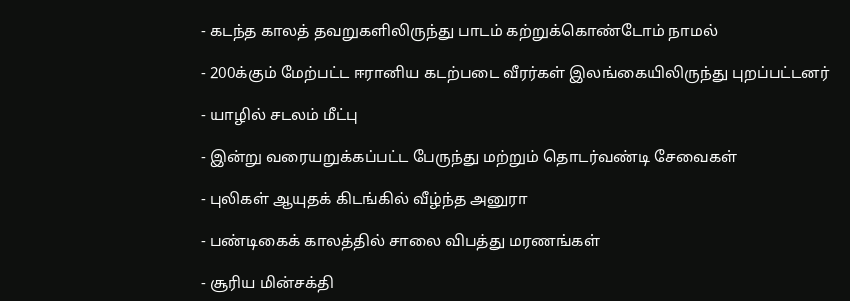- கடந்த காலத் தவறுகளிலிருந்து பாடம் கற்றுக்கொண்டோம் நாமல்

- 200க்கும் மேற்பட்ட ஈரானிய கடற்படை வீரர்கள் இலங்கையிலிருந்து புறப்பட்டனர்

- யாழில் சடலம் மீட்பு

- இன்று வரையறுக்கப்பட்ட பேருந்து மற்றும் தொடர்வண்டி சேவைகள்

- புலிகள் ஆயுதக் கிடங்கில் வீழ்ந்த அனுரா

- பண்டிகைக் காலத்தில் சாலை விபத்து மரணங்கள்

- சூரிய மின்சக்தி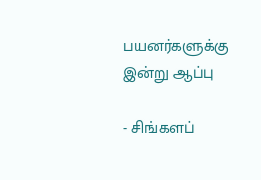பயனர்களுக்கு இன்று ஆப்பு

- சிங்களப்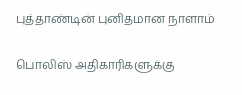புத்தாண்டின் புனிதமான நாளாம்

பொலிஸ் அதிகாரிகளுக்கு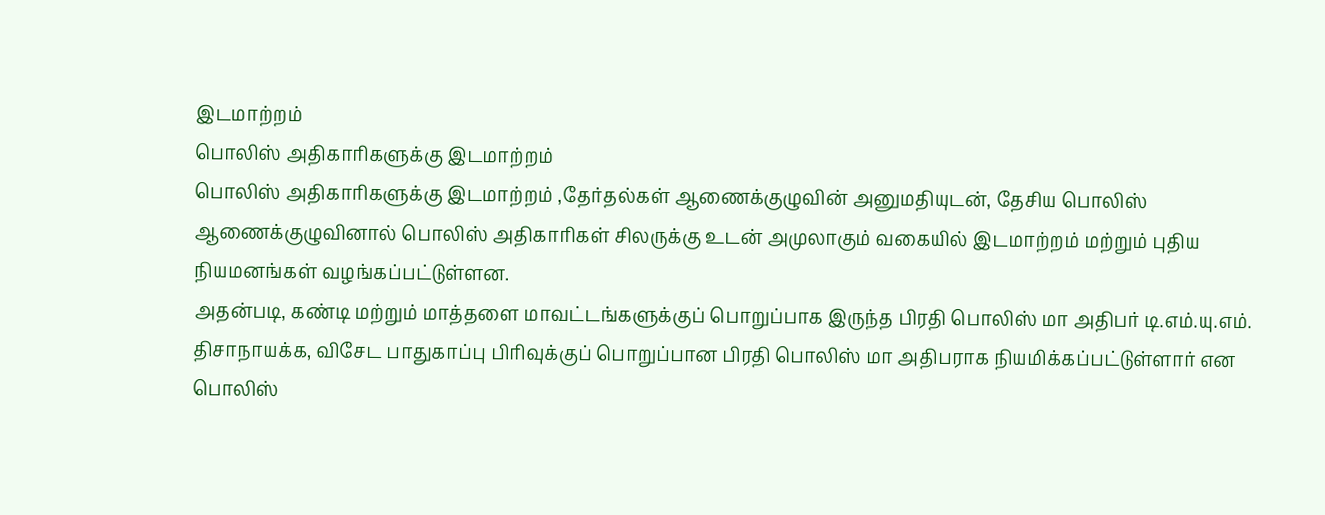இடமாற்றம்
பொலிஸ் அதிகாரிகளுக்கு இடமாற்றம்
பொலிஸ் அதிகாரிகளுக்கு இடமாற்றம் ,தேர்தல்கள் ஆணைக்குழுவின் அனுமதியுடன், தேசிய பொலிஸ் ஆணைக்குழுவினால் பொலிஸ் அதிகாரிகள் சிலருக்கு உடன் அமுலாகும் வகையில் இடமாற்றம் மற்றும் புதிய நியமனங்கள் வழங்கப்பட்டுள்ளன.
அதன்படி, கண்டி மற்றும் மாத்தளை மாவட்டங்களுக்குப் பொறுப்பாக இருந்த பிரதி பொலிஸ் மா அதிபர் டி.எம்.யு.எம். திசாநாயக்க, விசேட பாதுகாப்பு பிரிவுக்குப் பொறுப்பான பிரதி பொலிஸ் மா அதிபராக நியமிக்கப்பட்டுள்ளார் என பொலிஸ்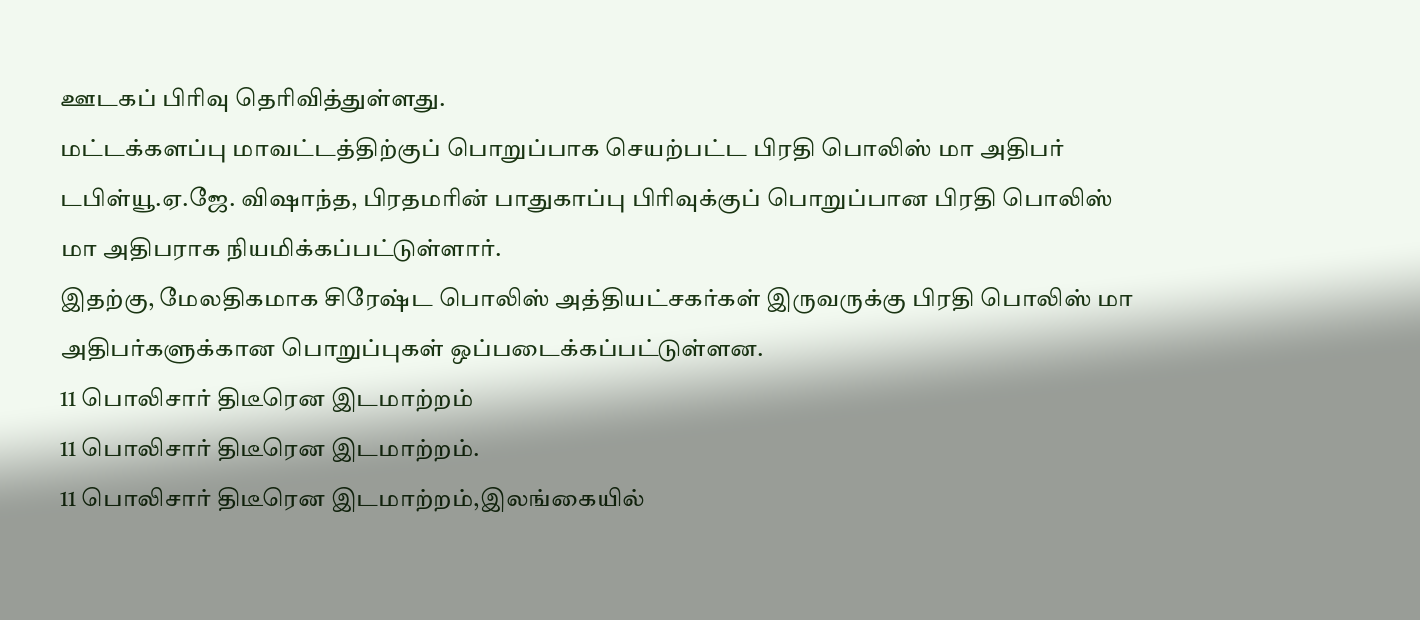ஊடகப் பிரிவு தெரிவித்துள்ளது.
மட்டக்களப்பு மாவட்டத்திற்குப் பொறுப்பாக செயற்பட்ட பிரதி பொலிஸ் மா அதிபர் டபிள்யூ.ஏ.ஜே. விஷாந்த, பிரதமரின் பாதுகாப்பு பிரிவுக்குப் பொறுப்பான பிரதி பொலிஸ் மா அதிபராக நியமிக்கப்பட்டுள்ளார்.
இதற்கு, மேலதிகமாக சிரேஷ்ட பொலிஸ் அத்தியட்சகர்கள் இருவருக்கு பிரதி பொலிஸ் மா அதிபர்களுக்கான பொறுப்புகள் ஒப்படைக்கப்பட்டுள்ளன.
11 பொலிசார் திடீரென இடமாற்றம்
11 பொலிசார் திடீரென இடமாற்றம்.
11 பொலிசார் திடீரென இடமாற்றம்,இலங்கையில்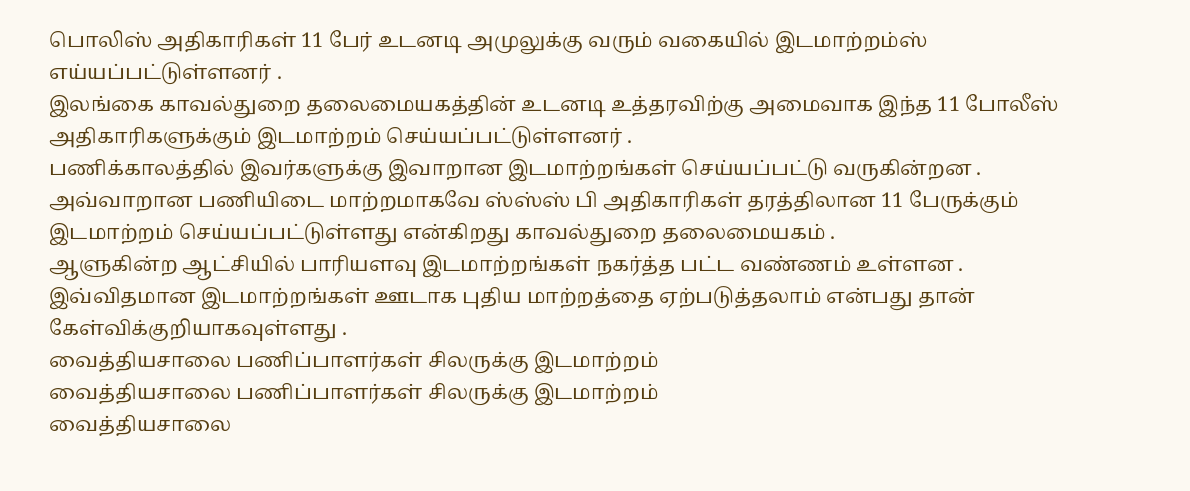பொலிஸ் அதிகாரிகள் 11 பேர் உடனடி அமுலுக்கு வரும் வகையில் இடமாற்றம்ஸ் எய்யப்பட்டுள்ளனர் .
இலங்கை காவல்துறை தலைமையகத்தின் உடனடி உத்தரவிற்கு அமைவாக இந்த 11 போலீஸ் அதிகாரிகளுக்கும் இடமாற்றம் செய்யப்பட்டுள்ளனர் .
பணிக்காலத்தில் இவர்களுக்கு இவாறான இடமாற்றங்கள் செய்யப்பட்டு வருகின்றன .
அவ்வாறான பணியிடை மாற்றமாகவே ஸ்ஸ்ஸ் பி அதிகாரிகள் தரத்திலான 11 பேருக்கும் இடமாற்றம் செய்யப்பட்டுள்ளது என்கிறது காவல்துறை தலைமையகம் .
ஆளுகின்ற ஆட்சியில் பாரியளவு இடமாற்றங்கள் நகர்த்த பட்ட வண்ணம் உள்ளன .
இவ்விதமான இடமாற்றங்கள் ஊடாக புதிய மாற்றத்தை ஏற்படுத்தலாம் என்பது தான் கேள்விக்குறியாகவுள்ளது .
வைத்தியசாலை பணிப்பாளர்கள் சிலருக்கு இடமாற்றம்
வைத்தியசாலை பணிப்பாளர்கள் சிலருக்கு இடமாற்றம்
வைத்தியசாலை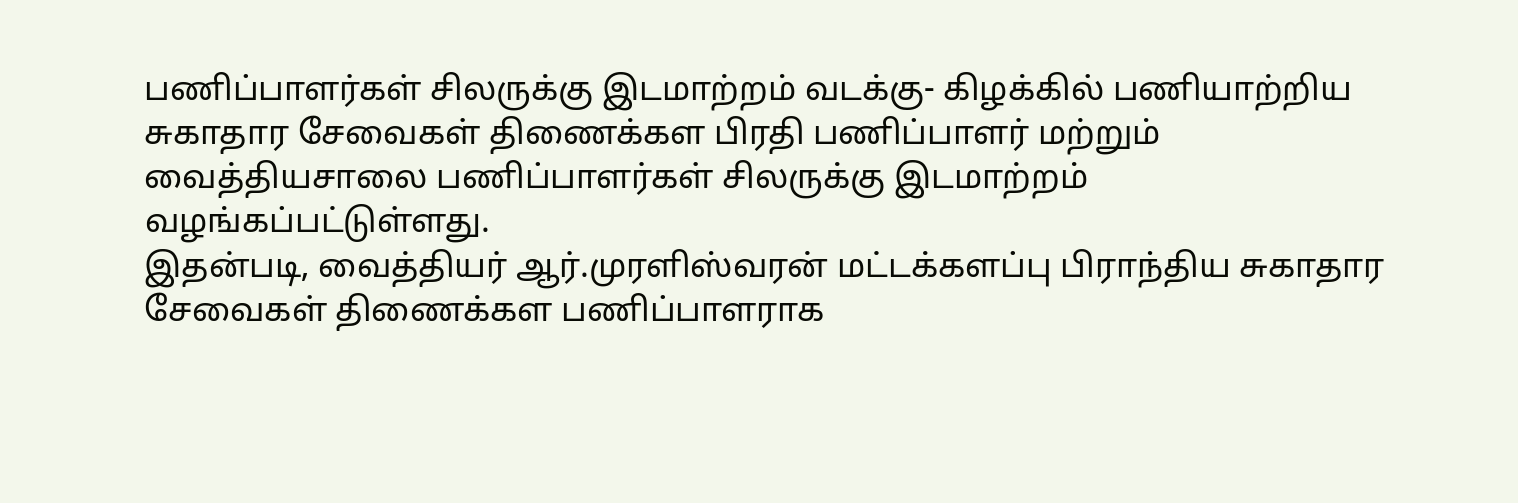பணிப்பாளர்கள் சிலருக்கு இடமாற்றம் வடக்கு- கிழக்கில் பணியாற்றிய சுகாதார சேவைகள் திணைக்கள பிரதி பணிப்பாளர் மற்றும் வைத்தியசாலை பணிப்பாளர்கள் சிலருக்கு இடமாற்றம் வழங்கப்பட்டுள்ளது.
இதன்படி, வைத்தியர் ஆர்.முரளிஸ்வரன் மட்டக்களப்பு பிராந்திய சுகாதார சேவைகள் திணைக்கள பணிப்பாளராக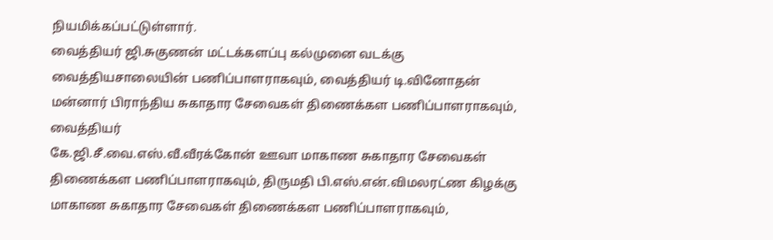நியமிக்கப்பட்டுள்ளார்.
வைத்தியர் ஜி.சுகுணன் மட்டக்களப்பு கல்முனை வடக்கு வைத்தியசாலையின் பணிப்பாளராகவும், வைத்தியர் டி.வினோதன் மன்னார் பிராந்திய சுகாதார சேவைகள் திணைக்கள பணிப்பாளராகவும், வைத்தியர்
கே.ஜி.சீ.வை.எஸ்.வீ.வீரக்கோன் ஊவா மாகாண சுகாதார சேவைகள் திணைக்கள பணிப்பாளராகவும், திருமதி பி.எஸ்.என்.விமலரட்ண கிழக்கு மாகாண சுகாதார சேவைகள் திணைக்கள பணிப்பாளராகவும்,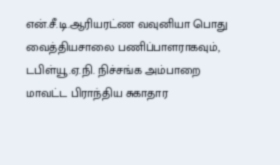என்.சீ.டி.ஆரியரட்ண வவுனியா பொது வைத்தியசாலை பணிப்பாளராகவும், டபிள்யூ.ஏ.நி. நிச்சங்க அம்பாறை மாவட்ட பிராந்திய சுகாதார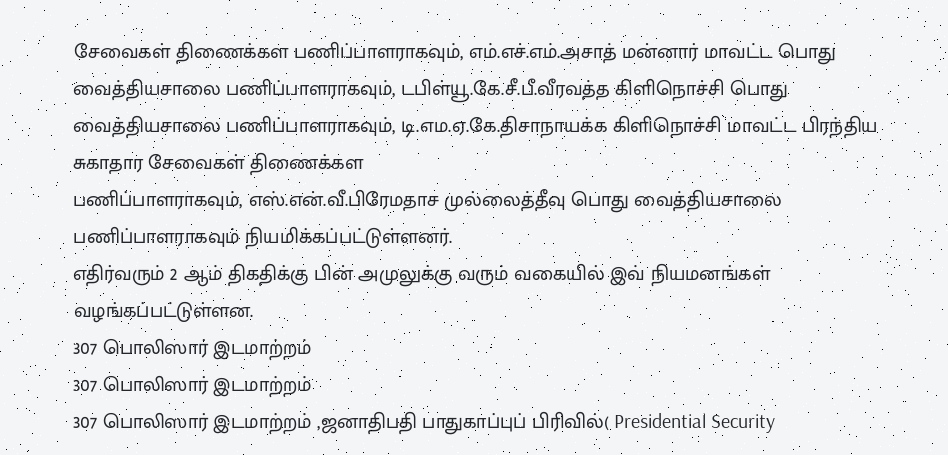சேவைகள் திணைக்கள பணிப்பாளராகவும், எம்.எச்.எம்.அசாத் மன்னார் மாவட்ட பொது
வைத்தியசாலை பணிப்பாளராகவும், டபிள்யூ.கே.சீ.பீ.வீரவத்த கிளிநொச்சி பொது வைத்தியசாலை பணிப்பாளராகவும், டி.எம.ஏ.கே.திசாநாயக்க கிளிநொச்சி மாவட்ட பிரந்திய சுகாதார சேவைகள் திணைக்கள
பணிப்பாளராகவும், எஸ்.என்.வீ.பிரேமதாச முல்லைத்தீவு பொது வைத்தியசாலை பணிப்பாளராகவும் நியமிக்கப்பட்டுள்ளனர்.
எதிர்வரும் 2 ஆம் திகதிக்கு பின் அமுலுக்கு வரும் வகையில் இவ் நியமனங்கள் வழங்கப்பட்டுள்ளன.
307 பொலிஸார் இடமாற்றம்
307 பொலிஸார் இடமாற்றம்
307 பொலிஸார் இடமாற்றம் ,ஜனாதிபதி பாதுகாப்புப் பிரிவில்( Presidential Security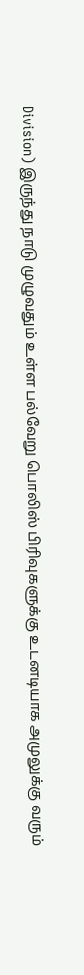Division) இருந்து நாடு முழுவதும் உள்ள பல்வேறு பொலிஸ் பிரிவுகளுக்கு உடனடியாக அமுலுக்கு வரும்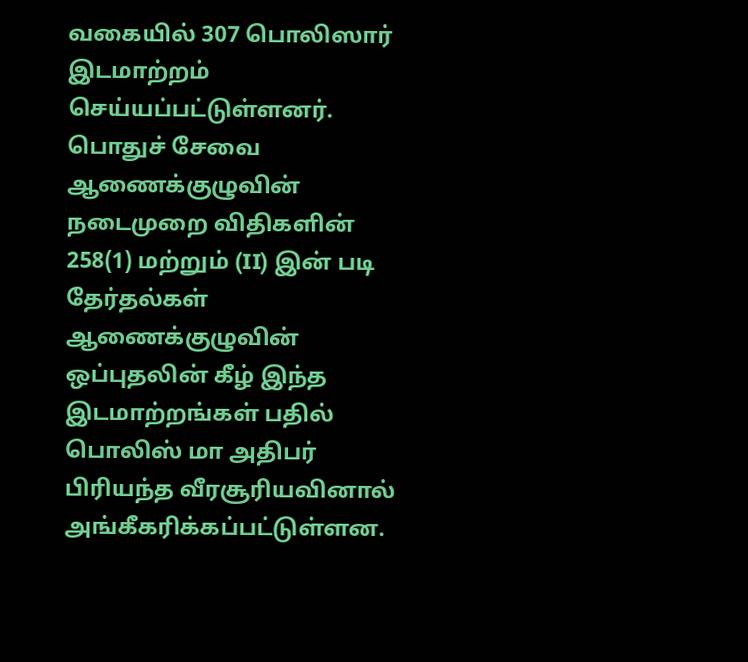வகையில் 307 பொலிஸார் இடமாற்றம் செய்யப்பட்டுள்ளனர்.
பொதுச் சேவை ஆணைக்குழுவின் நடைமுறை விதிகளின் 258(1) மற்றும் (II) இன் படி தேர்தல்கள் ஆணைக்குழுவின் ஒப்புதலின் கீழ் இந்த இடமாற்றங்கள் பதில் பொலிஸ் மா அதிபர் பிரியந்த வீரசூரியவினால் அங்கீகரிக்கப்பட்டுள்ளன.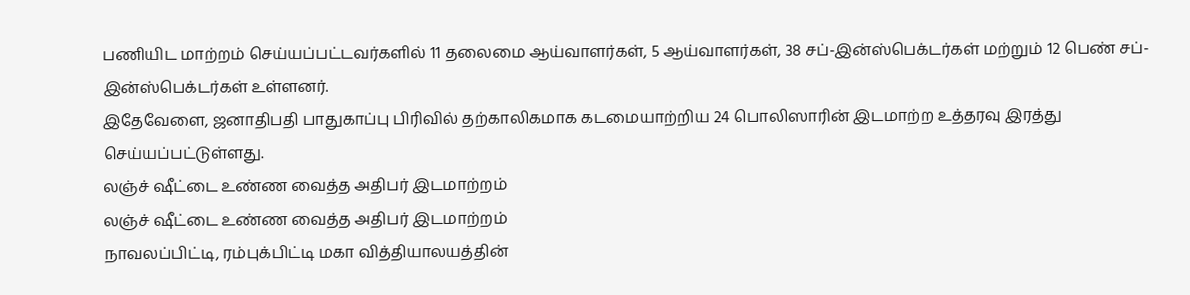பணியிட மாற்றம் செய்யப்பட்டவர்களில் 11 தலைமை ஆய்வாளர்கள், 5 ஆய்வாளர்கள், 38 சப்-இன்ஸ்பெக்டர்கள் மற்றும் 12 பெண் சப்-இன்ஸ்பெக்டர்கள் உள்ளனர்.
இதேவேளை, ஜனாதிபதி பாதுகாப்பு பிரிவில் தற்காலிகமாக கடமையாற்றிய 24 பொலிஸாரின் இடமாற்ற உத்தரவு இரத்து செய்யப்பட்டுள்ளது.
லஞ்ச் ஷீட்டை உண்ண வைத்த அதிபர் இடமாற்றம்
லஞ்ச் ஷீட்டை உண்ண வைத்த அதிபர் இடமாற்றம்
நாவலப்பிட்டி, ரம்புக்பிட்டி மகா வித்தியாலயத்தின்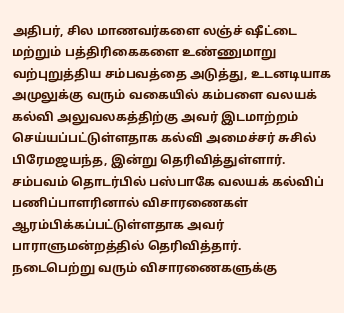அதிபர், சில மாணவர்களை லஞ்ச் ஷீட்டை மற்றும் பத்திரிகைகளை உண்ணுமாறு
வற்புறுத்திய சம்பவத்தை அடுத்து, உடனடியாக அமுலுக்கு வரும் வகையில் கம்பளை வலயக் கல்வி அலுவலகத்திற்கு அவர் இடமாற்றம்
செய்யப்பட்டுள்ளதாக கல்வி அமைச்சர் சுசில் பிரேமஜயந்த, இன்று தெரிவித்துள்ளார்.
சம்பவம் தொடர்பில் பஸ்பாகே வலயக் கல்விப் பணிப்பாளரினால் விசாரணைகள் ஆரம்பிக்கப்பட்டுள்ளதாக அவர் பாராளுமன்றத்தில் தெரிவித்தார்.
நடைபெற்று வரும் விசாரணைகளுக்கு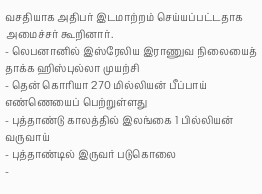வசதியாக அதிபர் இடமாற்றம் செய்யப்பட்டதாக அமைச்சர் கூறினார்.
- லெபனானில் இஸ்ரேலிய இராணுவ நிலையைத் தாக்க ஹிஸ்புல்லா முயற்சி
- தென் கொரியா 270 மில்லியன் பீப்பாய் எண்ணெயைப் பெற்றுள்ளது
- புத்தாண்டு காலத்தில் இலங்கை 1 பில்லியன் வருவாய்
- புத்தாண்டில் இருவர் படுகொலை
-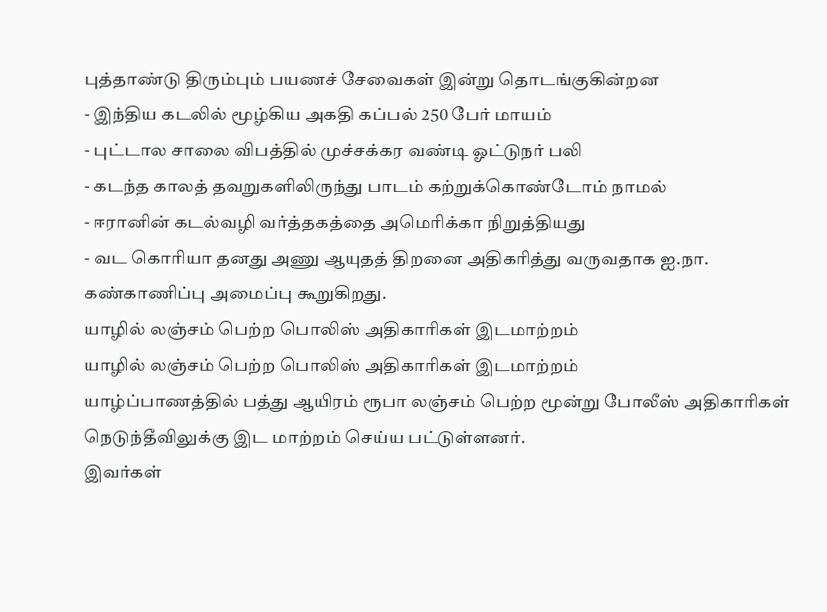புத்தாண்டு திரும்பும் பயணச் சேவைகள் இன்று தொடங்குகின்றன
- இந்திய கடலில் மூழ்கிய அகதி கப்பல் 250 பேர் மாயம்
- புட்டால சாலை விபத்தில் முச்சக்கர வண்டி ஓட்டுநர் பலி
- கடந்த காலத் தவறுகளிலிருந்து பாடம் கற்றுக்கொண்டோம் நாமல்
- ஈரானின் கடல்வழி வர்த்தகத்தை அமெரிக்கா நிறுத்தியது
- வட கொரியா தனது அணு ஆயுதத் திறனை அதிகரித்து வருவதாக ஐ.நா. கண்காணிப்பு அமைப்பு கூறுகிறது.
யாழில் லஞ்சம் பெற்ற பொலிஸ் அதிகாரிகள் இடமாற்றம்
யாழில் லஞ்சம் பெற்ற பொலிஸ் அதிகாரிகள் இடமாற்றம்
யாழ்ப்பாணத்தில் பத்து ஆயிரம் ரூபா லஞ்சம் பெற்ற மூன்று போலீஸ் அதிகாரிகள்
நெடுந்தீவிலுக்கு இட மாற்றம் செய்ய பட்டுள்ளனர்.
இவர்கள்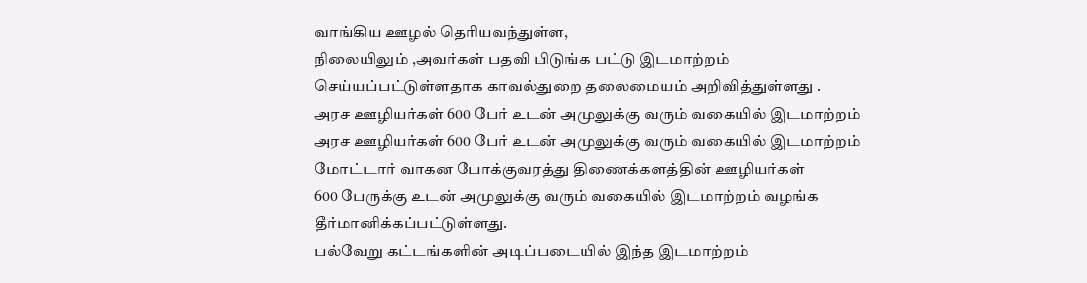வாங்கிய ஊழல் தெரியவந்துள்ள,
நிலையிலும் ,அவர்கள் பதவி பிடுங்க பட்டு இடமாற்றம் செய்யப்பட்டுள்ளதாக காவல்துறை தலைமையம் அறிவித்துள்ளது .
அரச ஊழியர்கள் 600 பேர் உடன் அமுலுக்கு வரும் வகையில் இடமாற்றம்
அரச ஊழியர்கள் 600 பேர் உடன் அமுலுக்கு வரும் வகையில் இடமாற்றம்
மோட்டார் வாகன போக்குவரத்து திணைக்களத்தின் ஊழியர்கள்
600 பேருக்கு உடன் அமுலுக்கு வரும் வகையில் இடமாற்றம் வழங்க தீர்மானிக்கப்பட்டுள்ளது.
பல்வேறு கட்டங்களின் அடிப்படையில் இந்த இடமாற்றம்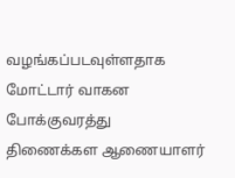வழங்கப்படவுள்ளதாக
மோட்டார் வாகன போக்குவரத்து திணைக்கள ஆணையாளர்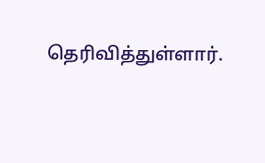தெரிவித்துள்ளார்.